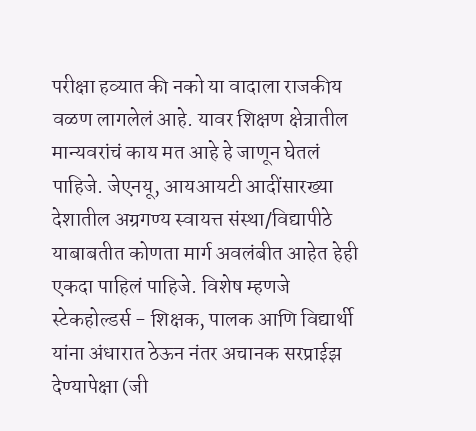परीक्षा हव्यात की नको या वादाला राजकीय वळण लागलेलं आहे. यावर शिक्षण क्षेत्रातील मान्यवरांचं काय मत आहे हे जाणून घेतलं पाहिजे. जेएनयू, आयआयटी आदींसारख्या देशातील अग्रगण्य स्वायत्त संस्था/विद्यापीठे याबाबतीत कोणता मार्ग अवलंबीत आहेत हेही एकदा पाहिलं पाहिजे. विशेष म्हणजे स्टेकहोल्डर्स - शिक्षक, पालक आणि विद्यार्थी यांना अंधारात ठेऊन नंतर अचानक सरप्राईझ देण्यापेक्षा (जी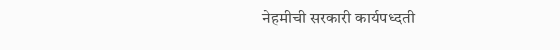नेहमीची सरकारी कार्यपध्दती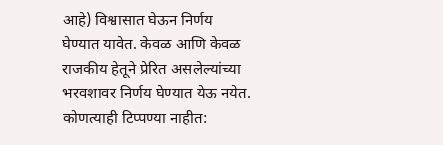आहे) विश्वासात घेऊन निर्णय घेण्यात यावेत. केवळ आणि केवळ राजकीय हेतूने प्रेरित असलेल्यांच्या भरवशावर निर्णय घेण्यात येऊ नयेत.
कोणत्याही टिप्पण्या नाहीत: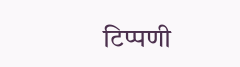टिप्पणी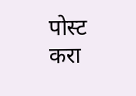पोस्ट करा